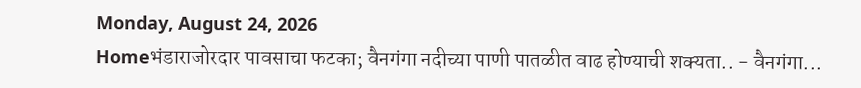Monday, August 24, 2026
Homeभंडाराजोरदार पावसाचा फटका; वैनगंगा नदीच्या पाणी पातळीत वाढ होण्याची शक्यता.. - वैनगंगा...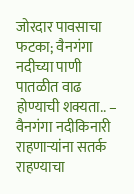जोरदार पावसाचा फटका; वैनगंगा नदीच्या पाणी पातळीत वाढ होण्याची शक्यता.. – वैनगंगा नदीकिनारी राहणाऱ्यांना सतर्क राहण्याचा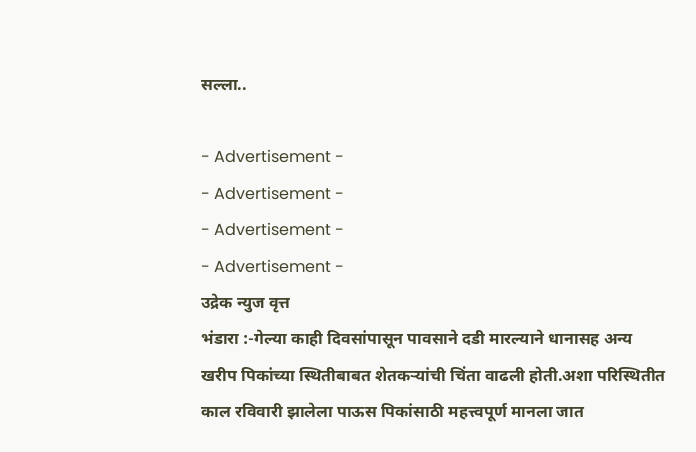सल्ला..

- Advertisement -
- Advertisement -
- Advertisement -
- Advertisement -
उद्रेक न्युज वृत्त
भंडारा :-गेल्या काही दिवसांपासून पावसाने दडी मारल्याने धानासह अन्य खरीप पिकांच्या स्थितीबाबत शेतकऱ्यांची चिंता वाढली होती.अशा परिस्थितीत काल रविवारी झालेला पाऊस पिकांसाठी महत्त्वपूर्ण मानला जात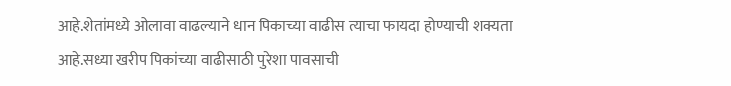आहे.शेतांमध्ये ओलावा वाढल्याने धान पिकाच्या वाढीस त्याचा फायदा होण्याची शक्यता आहे.सध्या खरीप पिकांच्या वाढीसाठी पुरेशा पावसाची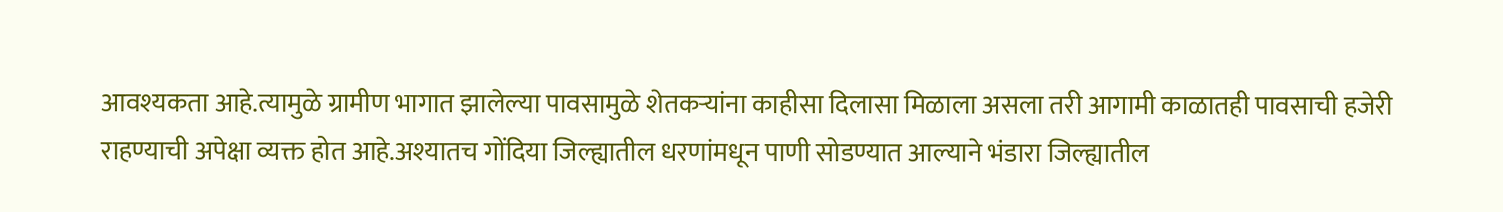आवश्यकता आहे.त्यामुळे ग्रामीण भागात झालेल्या पावसामुळे शेतकऱ्यांना काहीसा दिलासा मिळाला असला तरी आगामी काळातही पावसाची हजेरी राहण्याची अपेक्षा व्यक्त होत आहे.अश्यातच गोंदिया जिल्ह्यातील धरणांमधून पाणी सोडण्यात आल्याने भंडारा जिल्ह्यातील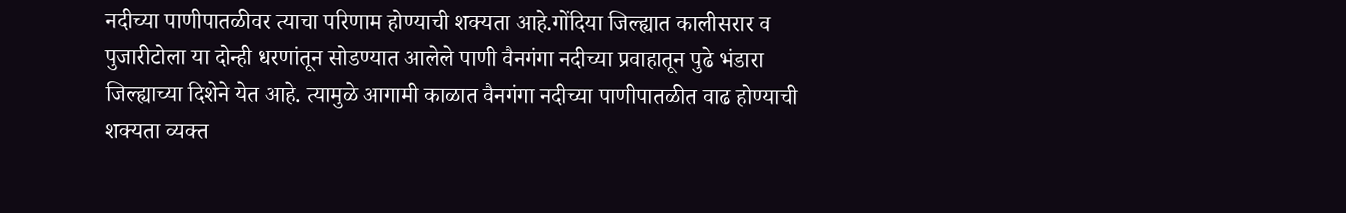नदीच्या पाणीपातळीवर त्याचा परिणाम होण्याची शक्यता आहे.गोंदिया जिल्ह्यात कालीसरार व पुजारीटोला या दोन्ही धरणांतून सोडण्यात आलेले पाणी वैनगंगा नदीच्या प्रवाहातून पुढे भंडारा जिल्ह्याच्या दिशेने येत आहे. त्यामुळे आगामी काळात वैनगंगा नदीच्या पाणीपातळीत वाढ होण्याची शक्यता व्यक्त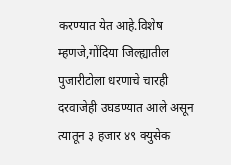करण्यात येत आहे.विशेष म्हणजे,गोंदिया जिल्ह्यातील पुजारीटोला धरणाचे चारही दरवाजेही उघडण्यात आले असून त्यातून ३ हजार ४९ क्युसेक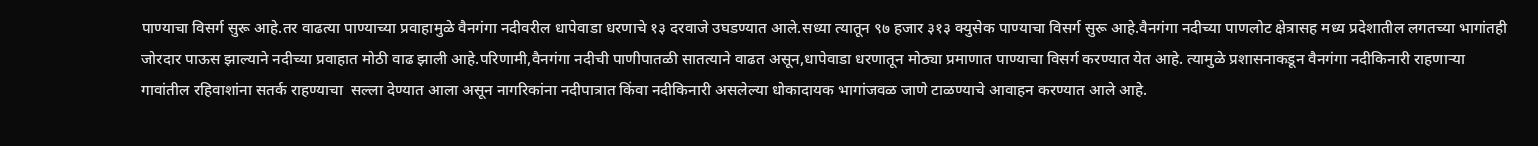पाण्याचा विसर्ग सुरू आहे.तर वाढत्या पाण्याच्या प्रवाहामुळे वैनगंगा नदीवरील धापेवाडा धरणाचे १३ दरवाजे उघडण्यात आले.सध्या त्यातून ९७ हजार ३१३ क्युसेक पाण्याचा विसर्ग सुरू आहे.वैनगंगा नदीच्या पाणलोट क्षेत्रासह मध्य प्रदेशातील लगतच्या भागांतही जोरदार पाऊस झाल्याने नदीच्या प्रवाहात मोठी वाढ झाली आहे.परिणामी,वैनगंगा नदीची पाणीपातळी सातत्याने वाढत असून,धापेवाडा धरणातून मोठ्या प्रमाणात पाण्याचा विसर्ग करण्यात येत आहे. त्यामुळे प्रशासनाकडून वैनगंगा नदीकिनारी राहणाऱ्या गावांतील रहिवाशांना सतर्क राहण्याचा  सल्ला देण्यात आला असून नागरिकांना नदीपात्रात किंवा नदीकिनारी असलेल्या धोकादायक भागांजवळ जाणे टाळण्याचे आवाहन करण्यात आले आहे.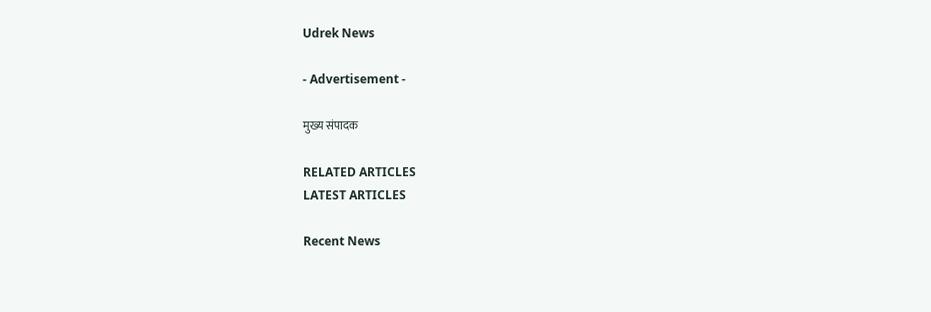Udrek News

- Advertisement -

मुख्य संपादक

RELATED ARTICLES
LATEST ARTICLES

Recent News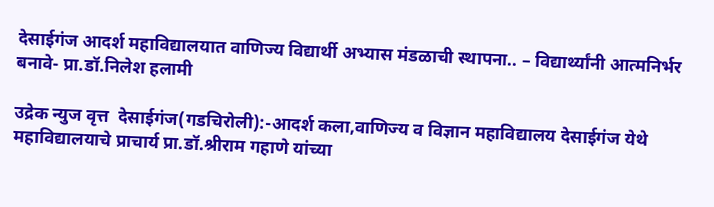देसाईगंज आदर्श महाविद्यालयात वाणिज्य विद्यार्थी अभ्यास मंडळाची स्थापना.. – विद्यार्थ्यांनी आत्मनिर्भर बनावे- प्रा.डॉ.निलेश हलामी

उद्रेक न्युज वृत्त  देसाईगंज(गडचिरोली):-आदर्श कला,वाणिज्य व विज्ञान महाविद्यालय देसाईगंज येथे महाविद्यालयाचे प्राचार्य प्रा.डॉ.श्रीराम गहाणे यांच्या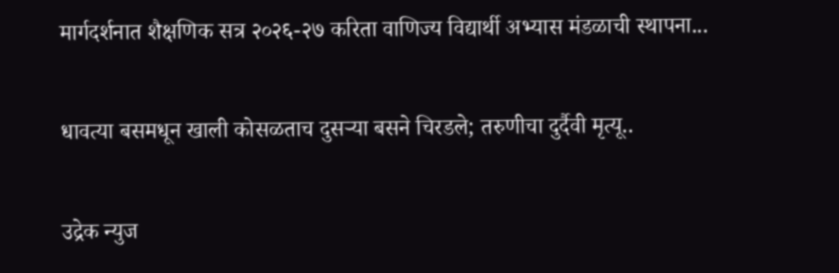मार्गदर्शनात शैक्षणिक सत्र २०२६-२७ करिता वाणिज्य विद्यार्थी अभ्यास मंडळाची स्थापना...

धावत्या बसमधून खाली कोसळताच दुसऱ्या बसने चिरडले; तरुणीचा दुर्दैवी मृत्यू..

उद्रेक न्युज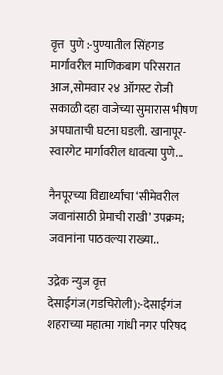वृत्त  पुणे :-पुण्यातील सिंहगड मार्गावरील माणिकबाग परिसरात आज,सोमवार २४ ऑगस्ट रोजी सकाळी दहा वाजेच्या सुमारास भीषण अपघाताची घटना घडली. खानापूर-स्वारगेट मार्गावरील धावत्या पुणे...

नैनपूरच्या विद्यार्थ्यांचा ‘सीमेवरील जवानांसाठी प्रेमाची राखी’ उपक्रम; जवानांना पाठवल्या राख्या..

उद्रेक न्युज वृत्त  देसाईगंज(गडचिरोली):-देसाईगंज शहराच्या महात्मा गांधी नगर परिषद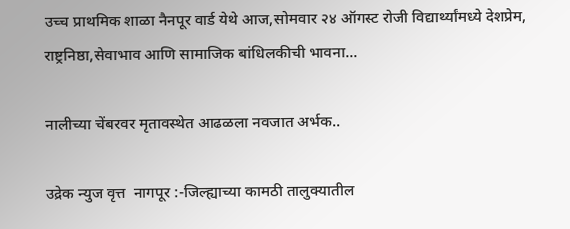उच्च प्राथमिक शाळा नैनपूर वार्ड येथे आज,सोमवार २४ ऑगस्ट रोजी विद्यार्थ्यांमध्ये देशप्रेम, राष्ट्रनिष्ठा,सेवाभाव आणि सामाजिक बांधिलकीची भावना...

नालीच्या चेंबरवर मृतावस्थेत आढळला नवजात अर्भक..

उद्रेक न्युज वृत्त  नागपूर :-जिल्ह्याच्या कामठी तालुक्यातील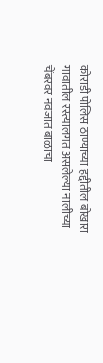कोराडी पोलिस ठाण्याच्या हद्दीतील बोखारा गावातील रस्त्यालगत असलेल्या नालीच्या चेंबरवर नवजात बाळाचा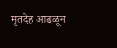मृतदेह आढळून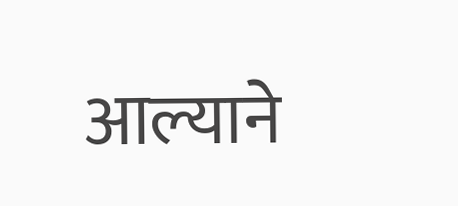आल्याने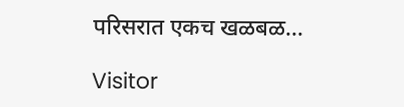परिसरात एकच खळबळ...

Visitor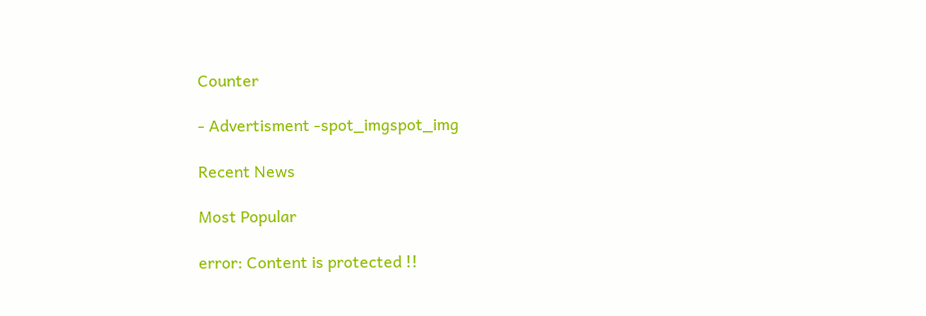Counter

- Advertisment -spot_imgspot_img

Recent News

Most Popular

error: Content is protected !!